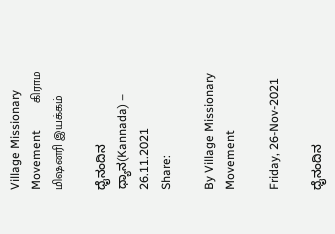Village Missionary Movement         கிராம மிஷனரி இயக்கம்

ಧೈನಂದಿನ ಧ್ಯಾನ(Kannada) – 26.11.2021
Share:

By Village Missionary Movement

Friday, 26-Nov-2021

ಧೈನಂದಿನ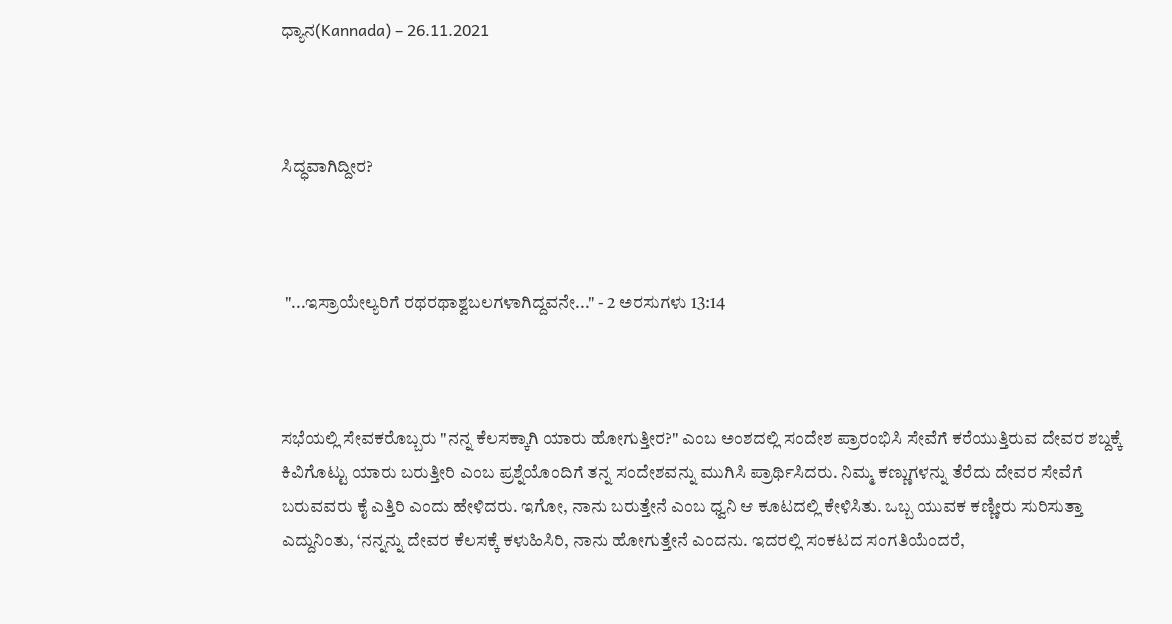ಧ್ಯಾನ(Kannada) – 26.11.2021



ಸಿದ್ಧವಾಗಿದ್ದೀರ?



 "...ಇಸ್ರಾಯೇಲ್ಯರಿಗೆ ರಥರಥಾಶ್ವಬಲಗಳಾಗಿದ್ದವನೇ..." - 2 ಅರಸುಗಳು 13:14



ಸಭೆಯಲ್ಲಿ ಸೇವಕರೊಬ್ಬರು "ನನ್ನ ಕೆಲಸಕ್ಕಾಗಿ ಯಾರು ಹೋಗುತ್ತೀರ?" ಎಂಬ ಅಂಶದಲ್ಲಿ ಸಂದೇಶ ಪ್ರಾರಂಭಿಸಿ ಸೇವೆಗೆ ಕರೆಯುತ್ತಿರುವ ದೇವರ ಶಬ್ದಕ್ಕೆ ಕಿವಿಗೊಟ್ಟು ಯಾರು ಬರುತ್ತೀರಿ ಎಂಬ ಪ್ರಶ್ನೆಯೊಂದಿಗೆ ತನ್ನ ಸಂದೇಶವನ್ನು ಮುಗಿಸಿ ಪ್ರಾರ್ಥಿಸಿದರು. ನಿಮ್ಮ ಕಣ್ಣುಗಳನ್ನು ತೆರೆದು ದೇವರ ಸೇವೆಗೆ ಬರುವವರು ಕೈ ಎತ್ತಿರಿ ಎಂದು ಹೇಳಿದರು. ಇಗೋ, ನಾನು ಬರುತ್ತೇನೆ ಎಂಬ ಧ್ವನಿ ಆ ಕೂಟದಲ್ಲಿ ಕೇಳಿಸಿತು. ಒಬ್ಬ ಯುವಕ ಕಣ್ಣೀರು ಸುರಿಸುತ್ತಾ ಎದ್ದುನಿಂತು, ‘ನನ್ನನ್ನು ದೇವರ ಕೆಲಸಕ್ಕೆ ಕಳುಹಿಸಿರಿ, ನಾನು ಹೋಗುತ್ತೇನೆ ಎಂದನು. ಇದರಲ್ಲಿ ಸಂಕಟದ ಸಂಗತಿಯೆಂದರೆ,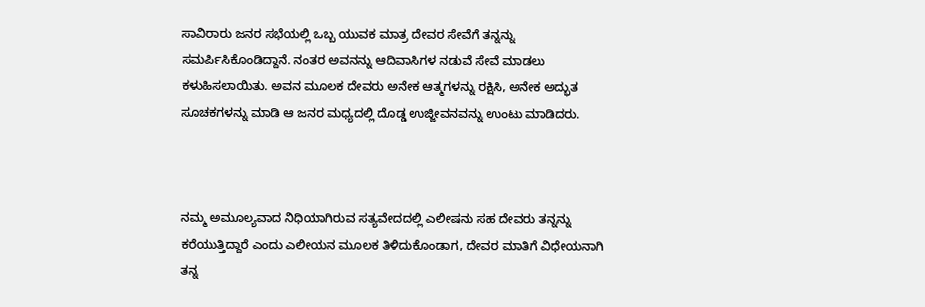ಸಾವಿರಾರು ಜನರ ಸಭೆಯಲ್ಲಿ ಒಬ್ಬ ಯುವಕ ಮಾತ್ರ ದೇವರ ಸೇವೆಗೆ ತನ್ನನ್ನು ಸಮರ್ಪಿಸಿಕೊಂಡಿದ್ದಾನೆ. ನಂತರ ಅವನನ್ನು ಆದಿವಾಸಿಗಳ ನಡುವೆ ಸೇವೆ ಮಾಡಲು ಕಳುಹಿಸಲಾಯಿತು. ಅವನ ಮೂಲಕ ದೇವರು ಅನೇಕ ಆತ್ಮಗಳನ್ನು ರಕ್ಷಿಸಿ, ಅನೇಕ ಅದ್ಭುತ ಸೂಚಕಗಳನ್ನು ಮಾಡಿ ಆ ಜನರ ಮಧ್ಯದಲ್ಲಿ ದೊಡ್ಡ ಉಜ್ಜೀವನವನ್ನು ಉಂಟು ಮಾಡಿದರು.



ನಮ್ಮ ಅಮೂಲ್ಯವಾದ ನಿಧಿಯಾಗಿರುವ ಸತ್ಯವೇದದಲ್ಲಿ ಎಲೀಷನು ಸಹ ದೇವರು ತನ್ನನ್ನು ಕರೆಯುತ್ತಿದ್ದಾರೆ ಎಂದು ಎಲೀಯನ ಮೂಲಕ ತಿಳಿದುಕೊಂಡಾಗ, ದೇವರ ಮಾತಿಗೆ ವಿಧೇಯನಾಗಿ ತನ್ನ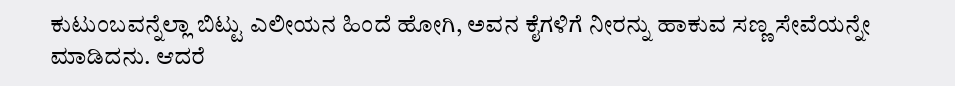ಕುಟುಂಬವನ್ನೆಲ್ಲಾ ಬಿಟ್ಟು ಎಲೀಯನ ಹಿಂದೆ ಹೋಗಿ, ಅವನ ಕೈಗಳಿಗೆ ನೀರನ್ನು ಹಾಕುವ ಸಣ್ಣ ಸೇವೆಯನ್ನೇ ಮಾಡಿದನು. ಆದರೆ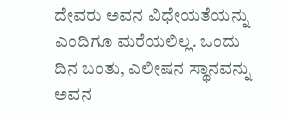ದೇವರು ಅವನ ವಿಧೇಯತೆಯನ್ನು ಎಂದಿಗೂ ಮರೆಯಲಿಲ್ಲ. ಒಂದು ದಿನ ಬಂತು, ಎಲೀಷನ ಸ್ಥಾನವನ್ನು ಅವನ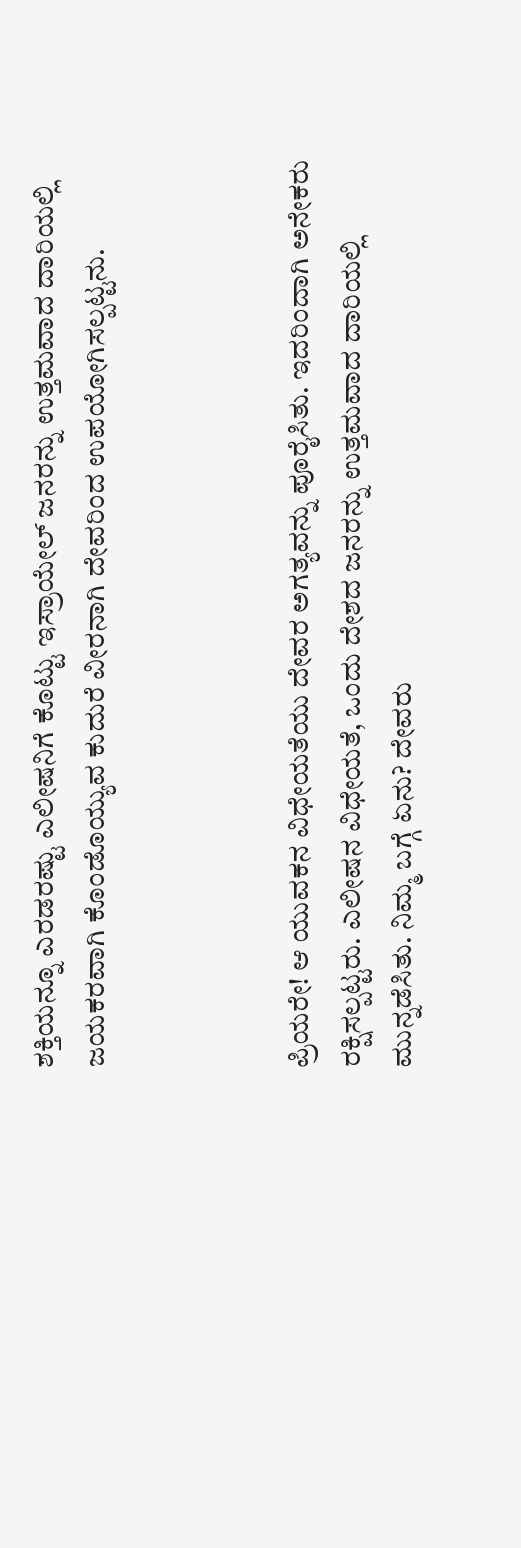ಶಕ್ತಿಯನ್ನೂ ಎರಡರಷ್ಟು ಎಲೀಷನಿಗೆ ಕೊಟ್ಟು ಇಸ್ರಾಯೇಲ್ ಜನರನ್ನು ಉತ್ತಮವಾದ ದಾರಿಯಲ್ಲಿ ಜಯಕರವಾಗಿ ಕೊಂಡೊಯ್ಯುವ ಕುದುರೆ ವೀರನಾಗಿ ದೇವರಿಂದ ಉಪಯೋಗಿಸಲ್ಪಟ್ಟನು.



ಪ್ರಿಯರೇ! ಆ ಯುವಕನ ವಿಧೇಯತೆಯು ದೇವರ ಅಗತ್ಯವನ್ನು ಪೂರೈಸಿತು. ಇದರಿಂದಾಗಿ ಅನೇಕರು ರಕ್ಷಿಸಲ್ಪಟ್ಟರು. ಎಲೀಷನ ವಿಧೇಯತೆ, ಒಂದು ದೇಶದ ಜನರನ್ನು ಉತ್ತಮವಾದ ದಾರಿಯಲ್ಲಿ ಮುನ್ನಡೆಸಿತು. ನಿಮ್ಮ ಬಗ್ಗೆ ಏನು? ದೇವರು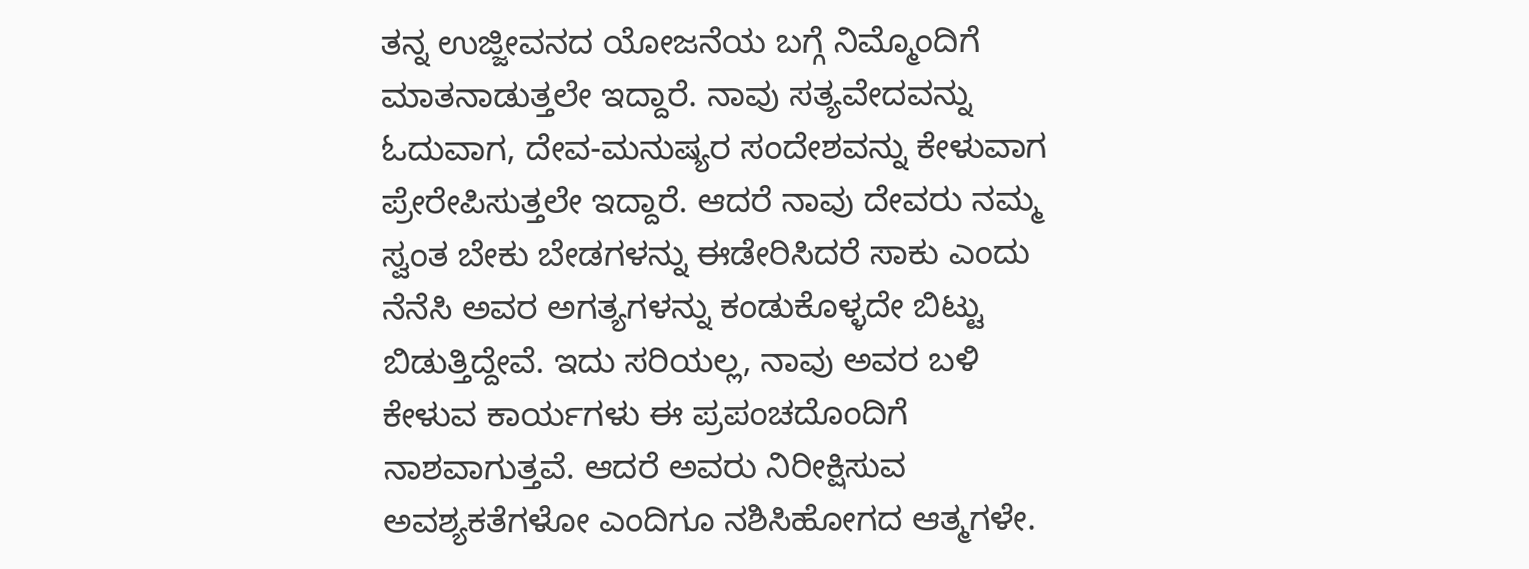ತನ್ನ ಉಜ್ಜೀವನದ ಯೋಜನೆಯ ಬಗ್ಗೆ ನಿಮ್ಮೊಂದಿಗೆ ಮಾತನಾಡುತ್ತಲೇ ಇದ್ದಾರೆ. ನಾವು ಸತ್ಯವೇದವನ್ನು ಓದುವಾಗ, ದೇವ-ಮನುಷ್ಯರ ಸಂದೇಶವನ್ನು ಕೇಳುವಾಗ ಪ್ರೇರೇಪಿಸುತ್ತಲೇ ಇದ್ದಾರೆ. ಆದರೆ ನಾವು ದೇವರು ನಮ್ಮ ಸ್ವಂತ ಬೇಕು ಬೇಡಗಳನ್ನು ಈಡೇರಿಸಿದರೆ ಸಾಕು ಎಂದು ನೆನೆಸಿ ಅವರ ಅಗತ್ಯಗಳನ್ನು ಕಂಡುಕೊಳ್ಳದೇ ಬಿಟ್ಟು ಬಿಡುತ್ತಿದ್ದೇವೆ. ಇದು ಸರಿಯಲ್ಲ, ನಾವು ಅವರ ಬಳಿ ಕೇಳುವ ಕಾರ್ಯಗಳು ಈ ಪ್ರಪಂಚದೊಂದಿಗೆ ನಾಶವಾಗುತ್ತವೆ. ಆದರೆ ಅವರು ನಿರೀಕ್ಷಿಸುವ ಅವಶ್ಯಕತೆಗಳೋ ಎಂದಿಗೂ ನಶಿಸಿಹೋಗದ ಆತ್ಮಗಳೇ.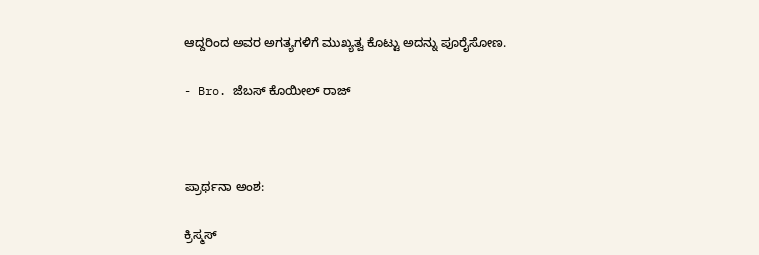ಆದ್ದರಿಂದ ಅವರ ಅಗತ್ಯಗಳಿಗೆ ಮುಖ್ಯತ್ವ ಕೊಟ್ಟು ಅದನ್ನು ಪೂರೈಸೋಣ.

- Bro. ಜೆಬಸ್ ಕೊಯೀಲ್ ರಾಜ್



ಪ್ರಾರ್ಥನಾ ಅಂಶ:

ಕ್ರಿಸ್ಮಸ್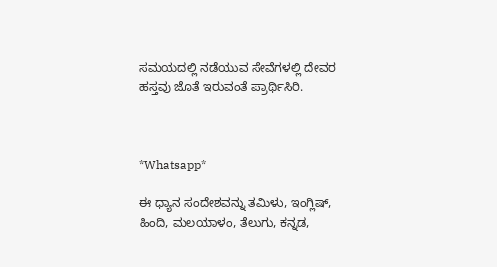ಸಮಯದಲ್ಲಿ ನಡೆಯುವ ಸೇವೆಗಳಲ್ಲಿ ದೇವರ ಹಸ್ತವು ಜೊತೆ ಇರುವಂತೆ ಪ್ರಾರ್ಥಿಸಿರಿ.



*Whatsapp*

ಈ ಧ್ಯಾನ ಸಂದೇಶವನ್ನು ತಮಿಳು, ಇಂಗ್ಲಿಷ್, ಹಿಂದಿ, ಮಲಯಾಳಂ, ತೆಲುಗು, ಕನ್ನಡ,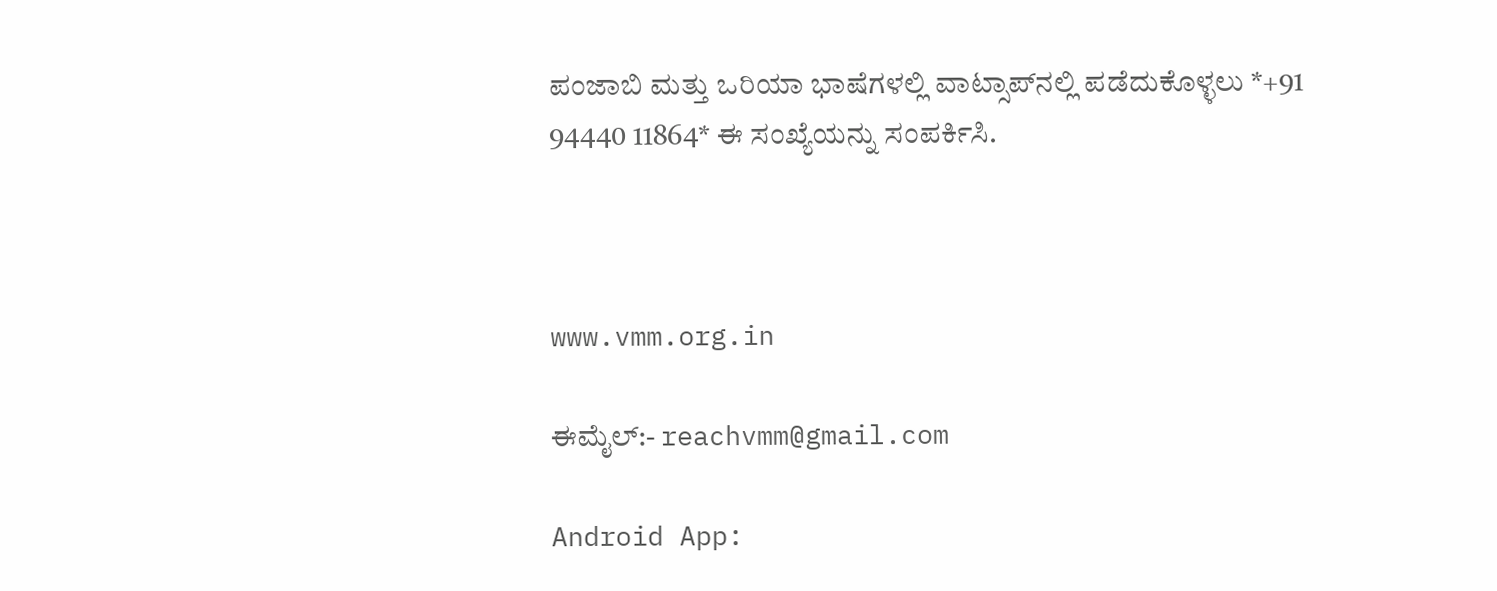ಪಂಜಾಬಿ ಮತ್ತು ಒರಿಯಾ ಭಾಷೆಗಳಲ್ಲಿ ವಾಟ್ಸಾಪ್‌ನಲ್ಲಿ ಪಡೆದುಕೊಳ್ಳಲು *+91 94440 11864* ಈ ಸಂಖ್ಯೆಯನ್ನು ಸಂಪರ್ಕಿಸಿ.



www.vmm.org.in

ಈಮೈಲ್:- reachvmm@gmail.com

Android App: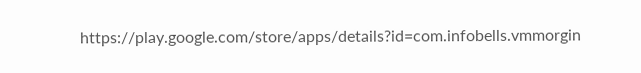https://play.google.com/store/apps/details?id=com.infobells.vmmorgin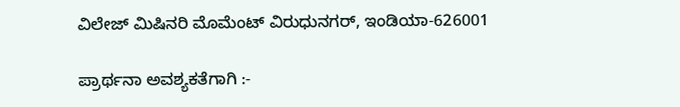ವಿಲೇಜ್ ಮಿಷಿನರಿ ಮೊಮೆಂಟ್ ವಿರುಧುನಗರ್, ಇಂಡಿಯಾ-626001

ಪ್ರಾರ್ಥನಾ ಅವಶ್ಯಕತೆಗಾಗಿ :-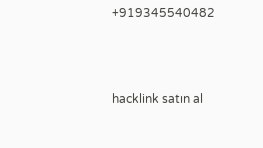+919345540482



hacklink satın al